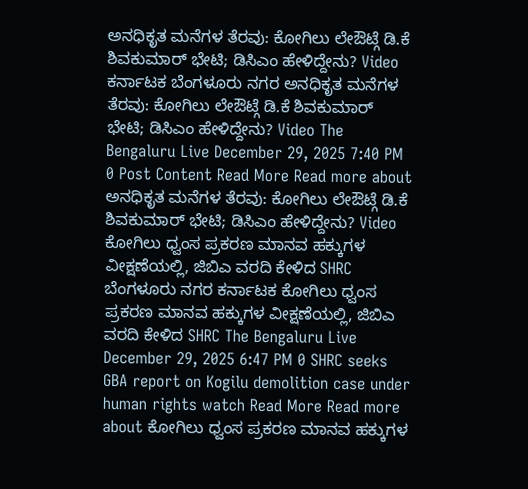ಅನಧಿಕೃತ ಮನೆಗಳ ತೆರವು: ಕೋಗಿಲು ಲೇಔಟ್ಗೆ ಡಿ.ಕೆ ಶಿವಕುಮಾರ್ ಭೇಟಿ; ಡಿಸಿಎಂ ಹೇಳಿದ್ದೇನು? Video ಕರ್ನಾಟಕ ಬೆಂಗಳೂರು ನಗರ ಅನಧಿಕೃತ ಮನೆಗಳ ತೆರವು: ಕೋಗಿಲು ಲೇಔಟ್ಗೆ ಡಿ.ಕೆ ಶಿವಕುಮಾರ್ ಭೇಟಿ; ಡಿಸಿಎಂ ಹೇಳಿದ್ದೇನು? Video The Bengaluru Live December 29, 2025 7:40 PM 0 Post Content Read More Read more about ಅನಧಿಕೃತ ಮನೆಗಳ ತೆರವು: ಕೋಗಿಲು ಲೇಔಟ್ಗೆ ಡಿ.ಕೆ ಶಿವಕುಮಾರ್ ಭೇಟಿ; ಡಿಸಿಎಂ ಹೇಳಿದ್ದೇನು? Video
ಕೋಗಿಲು ಧ್ವಂಸ ಪ್ರಕರಣ ಮಾನವ ಹಕ್ಕುಗಳ ವೀಕ್ಷಣೆಯಲ್ಲಿ, ಜಿಬಿಎ ವರದಿ ಕೇಳಿದ SHRC ಬೆಂಗಳೂರು ನಗರ ಕರ್ನಾಟಕ ಕೋಗಿಲು ಧ್ವಂಸ ಪ್ರಕರಣ ಮಾನವ ಹಕ್ಕುಗಳ ವೀಕ್ಷಣೆಯಲ್ಲಿ, ಜಿಬಿಎ ವರದಿ ಕೇಳಿದ SHRC The Bengaluru Live December 29, 2025 6:47 PM 0 SHRC seeks GBA report on Kogilu demolition case under human rights watch Read More Read more about ಕೋಗಿಲು ಧ್ವಂಸ ಪ್ರಕರಣ ಮಾನವ ಹಕ್ಕುಗಳ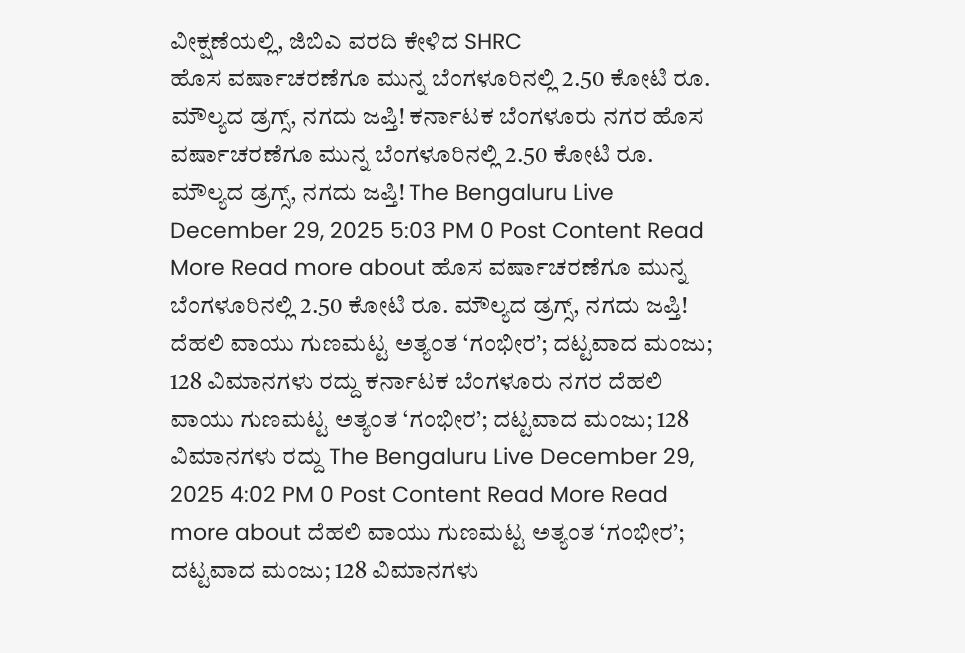ವೀಕ್ಷಣೆಯಲ್ಲಿ, ಜಿಬಿಎ ವರದಿ ಕೇಳಿದ SHRC
ಹೊಸ ವರ್ಷಾಚರಣೆಗೂ ಮುನ್ನ ಬೆಂಗಳೂರಿನಲ್ಲಿ 2.50 ಕೋಟಿ ರೂ. ಮೌಲ್ಯದ ಡ್ರಗ್ಸ್, ನಗದು ಜಪ್ತಿ! ಕರ್ನಾಟಕ ಬೆಂಗಳೂರು ನಗರ ಹೊಸ ವರ್ಷಾಚರಣೆಗೂ ಮುನ್ನ ಬೆಂಗಳೂರಿನಲ್ಲಿ 2.50 ಕೋಟಿ ರೂ. ಮೌಲ್ಯದ ಡ್ರಗ್ಸ್, ನಗದು ಜಪ್ತಿ! The Bengaluru Live December 29, 2025 5:03 PM 0 Post Content Read More Read more about ಹೊಸ ವರ್ಷಾಚರಣೆಗೂ ಮುನ್ನ ಬೆಂಗಳೂರಿನಲ್ಲಿ 2.50 ಕೋಟಿ ರೂ. ಮೌಲ್ಯದ ಡ್ರಗ್ಸ್, ನಗದು ಜಪ್ತಿ!
ದೆಹಲಿ ವಾಯು ಗುಣಮಟ್ಟ ಅತ್ಯಂತ ‘ಗಂಭೀರ’; ದಟ್ಟವಾದ ಮಂಜು; 128 ವಿಮಾನಗಳು ರದ್ದು ಕರ್ನಾಟಕ ಬೆಂಗಳೂರು ನಗರ ದೆಹಲಿ ವಾಯು ಗುಣಮಟ್ಟ ಅತ್ಯಂತ ‘ಗಂಭೀರ’; ದಟ್ಟವಾದ ಮಂಜು; 128 ವಿಮಾನಗಳು ರದ್ದು The Bengaluru Live December 29, 2025 4:02 PM 0 Post Content Read More Read more about ದೆಹಲಿ ವಾಯು ಗುಣಮಟ್ಟ ಅತ್ಯಂತ ‘ಗಂಭೀರ’; ದಟ್ಟವಾದ ಮಂಜು; 128 ವಿಮಾನಗಳು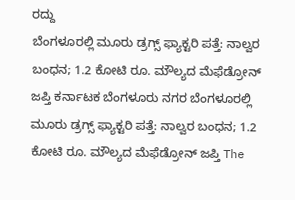ರದ್ದು
ಬೆಂಗಳೂರಲ್ಲಿ ಮೂರು ಡ್ರಗ್ಸ್ ಫ್ಯಾಕ್ಟರಿ ಪತ್ತೆ: ನಾಲ್ವರ ಬಂಧನ; 1.2 ಕೋಟಿ ರೂ. ಮೌಲ್ಯದ ಮೆಫೆಡ್ರೋನ್ ಜಪ್ತಿ ಕರ್ನಾಟಕ ಬೆಂಗಳೂರು ನಗರ ಬೆಂಗಳೂರಲ್ಲಿ ಮೂರು ಡ್ರಗ್ಸ್ ಫ್ಯಾಕ್ಟರಿ ಪತ್ತೆ: ನಾಲ್ವರ ಬಂಧನ; 1.2 ಕೋಟಿ ರೂ. ಮೌಲ್ಯದ ಮೆಫೆಡ್ರೋನ್ ಜಪ್ತಿ The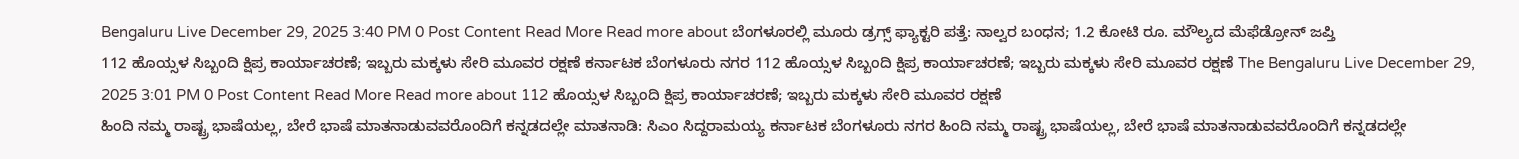Bengaluru Live December 29, 2025 3:40 PM 0 Post Content Read More Read more about ಬೆಂಗಳೂರಲ್ಲಿ ಮೂರು ಡ್ರಗ್ಸ್ ಫ್ಯಾಕ್ಟರಿ ಪತ್ತೆ: ನಾಲ್ವರ ಬಂಧನ; 1.2 ಕೋಟಿ ರೂ. ಮೌಲ್ಯದ ಮೆಫೆಡ್ರೋನ್ ಜಪ್ತಿ
112 ಹೊಯ್ಸಳ ಸಿಬ್ಬಂದಿ ಕ್ಷಿಪ್ರ ಕಾರ್ಯಾಚರಣೆ; ಇಬ್ಬರು ಮಕ್ಕಳು ಸೇರಿ ಮೂವರ ರಕ್ಷಣೆ ಕರ್ನಾಟಕ ಬೆಂಗಳೂರು ನಗರ 112 ಹೊಯ್ಸಳ ಸಿಬ್ಬಂದಿ ಕ್ಷಿಪ್ರ ಕಾರ್ಯಾಚರಣೆ; ಇಬ್ಬರು ಮಕ್ಕಳು ಸೇರಿ ಮೂವರ ರಕ್ಷಣೆ The Bengaluru Live December 29, 2025 3:01 PM 0 Post Content Read More Read more about 112 ಹೊಯ್ಸಳ ಸಿಬ್ಬಂದಿ ಕ್ಷಿಪ್ರ ಕಾರ್ಯಾಚರಣೆ; ಇಬ್ಬರು ಮಕ್ಕಳು ಸೇರಿ ಮೂವರ ರಕ್ಷಣೆ
ಹಿಂದಿ ನಮ್ಮ ರಾಷ್ಟ್ರ ಭಾಷೆಯಲ್ಲ, ಬೇರೆ ಭಾಷೆ ಮಾತನಾಡುವವರೊಂದಿಗೆ ಕನ್ನಡದಲ್ಲೇ ಮಾತನಾಡಿ: ಸಿಎಂ ಸಿದ್ದರಾಮಯ್ಯ ಕರ್ನಾಟಕ ಬೆಂಗಳೂರು ನಗರ ಹಿಂದಿ ನಮ್ಮ ರಾಷ್ಟ್ರ ಭಾಷೆಯಲ್ಲ, ಬೇರೆ ಭಾಷೆ ಮಾತನಾಡುವವರೊಂದಿಗೆ ಕನ್ನಡದಲ್ಲೇ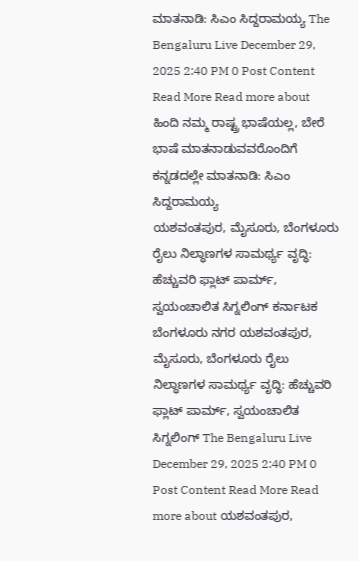ಮಾತನಾಡಿ: ಸಿಎಂ ಸಿದ್ದರಾಮಯ್ಯ The Bengaluru Live December 29, 2025 2:40 PM 0 Post Content Read More Read more about ಹಿಂದಿ ನಮ್ಮ ರಾಷ್ಟ್ರ ಭಾಷೆಯಲ್ಲ, ಬೇರೆ ಭಾಷೆ ಮಾತನಾಡುವವರೊಂದಿಗೆ ಕನ್ನಡದಲ್ಲೇ ಮಾತನಾಡಿ: ಸಿಎಂ ಸಿದ್ದರಾಮಯ್ಯ
ಯಶವಂತಪುರ, ಮೈಸೂರು, ಬೆಂಗಳೂರು ರೈಲು ನಿಲ್ಧಾಣಗಳ ಸಾಮರ್ಥ್ಯ ವೃದ್ಧಿ: ಹೆಚ್ಚುವರಿ ಫ್ಲಾಟ್ ಪಾರ್ಮ್, ಸ್ವಯಂಚಾಲಿತ ಸಿಗ್ನಲಿಂಗ್ ಕರ್ನಾಟಕ ಬೆಂಗಳೂರು ನಗರ ಯಶವಂತಪುರ, ಮೈಸೂರು, ಬೆಂಗಳೂರು ರೈಲು ನಿಲ್ಧಾಣಗಳ ಸಾಮರ್ಥ್ಯ ವೃದ್ಧಿ: ಹೆಚ್ಚುವರಿ ಫ್ಲಾಟ್ ಪಾರ್ಮ್, ಸ್ವಯಂಚಾಲಿತ ಸಿಗ್ನಲಿಂಗ್ The Bengaluru Live December 29, 2025 2:40 PM 0 Post Content Read More Read more about ಯಶವಂತಪುರ,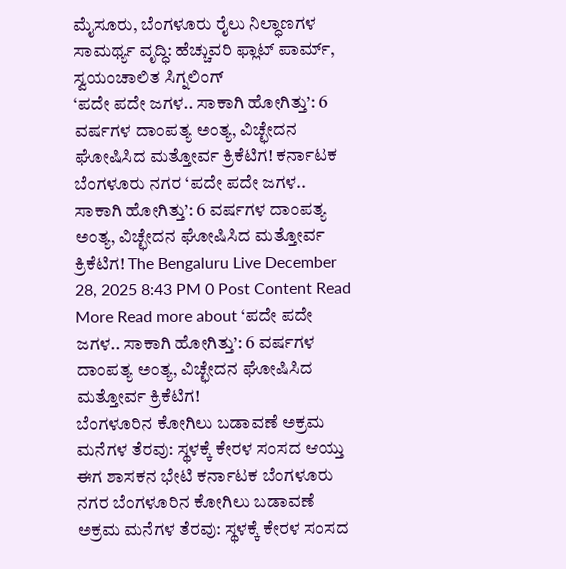ಮೈಸೂರು, ಬೆಂಗಳೂರು ರೈಲು ನಿಲ್ಧಾಣಗಳ ಸಾಮರ್ಥ್ಯ ವೃದ್ಧಿ: ಹೆಚ್ಚುವರಿ ಫ್ಲಾಟ್ ಪಾರ್ಮ್, ಸ್ವಯಂಚಾಲಿತ ಸಿಗ್ನಲಿಂಗ್
‘ಪದೇ ಪದೇ ಜಗಳ.. ಸಾಕಾಗಿ ಹೋಗಿತ್ತು’: 6 ವರ್ಷಗಳ ದಾಂಪತ್ಯ ಅಂತ್ಯ, ವಿಚ್ಛೇದನ ಘೋಷಿಸಿದ ಮತ್ತೋರ್ವ ಕ್ರಿಕೆಟಿಗ! ಕರ್ನಾಟಕ ಬೆಂಗಳೂರು ನಗರ ‘ಪದೇ ಪದೇ ಜಗಳ.. ಸಾಕಾಗಿ ಹೋಗಿತ್ತು’: 6 ವರ್ಷಗಳ ದಾಂಪತ್ಯ ಅಂತ್ಯ, ವಿಚ್ಛೇದನ ಘೋಷಿಸಿದ ಮತ್ತೋರ್ವ ಕ್ರಿಕೆಟಿಗ! The Bengaluru Live December 28, 2025 8:43 PM 0 Post Content Read More Read more about ‘ಪದೇ ಪದೇ ಜಗಳ.. ಸಾಕಾಗಿ ಹೋಗಿತ್ತು’: 6 ವರ್ಷಗಳ ದಾಂಪತ್ಯ ಅಂತ್ಯ, ವಿಚ್ಛೇದನ ಘೋಷಿಸಿದ ಮತ್ತೋರ್ವ ಕ್ರಿಕೆಟಿಗ!
ಬೆಂಗಳೂರಿನ ಕೋಗಿಲು ಬಡಾವಣೆ ಅಕ್ರಮ ಮನೆಗಳ ತೆರವು: ಸ್ಥಳಕ್ಕೆ ಕೇರಳ ಸಂಸದ ಆಯ್ತು ಈಗ ಶಾಸಕನ ಭೇಟಿ ಕರ್ನಾಟಕ ಬೆಂಗಳೂರು ನಗರ ಬೆಂಗಳೂರಿನ ಕೋಗಿಲು ಬಡಾವಣೆ ಅಕ್ರಮ ಮನೆಗಳ ತೆರವು: ಸ್ಥಳಕ್ಕೆ ಕೇರಳ ಸಂಸದ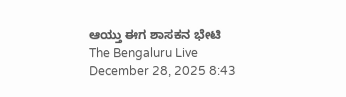ಆಯ್ತು ಈಗ ಶಾಸಕನ ಭೇಟಿ The Bengaluru Live December 28, 2025 8:43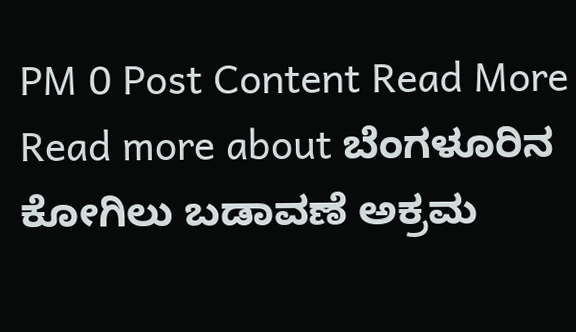PM 0 Post Content Read More Read more about ಬೆಂಗಳೂರಿನ ಕೋಗಿಲು ಬಡಾವಣೆ ಅಕ್ರಮ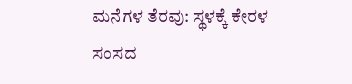ಮನೆಗಳ ತೆರವು: ಸ್ಥಳಕ್ಕೆ ಕೇರಳ ಸಂಸದ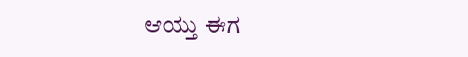ಆಯ್ತು ಈಗ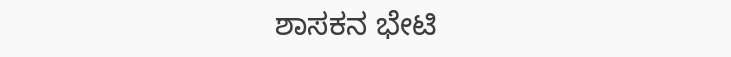ಶಾಸಕನ ಭೇಟಿ